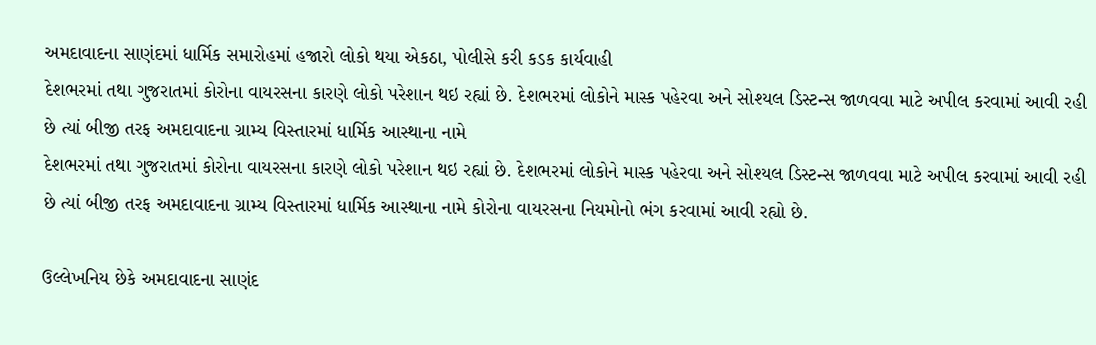અમદાવાદના સાણંદમાં ધાર્મિક સમારોહમાં હજારો લોકો થયા એકઠા, પોલીસે કરી કડક કાર્યવાહી
દેશભરમાં તથા ગુજરાતમાં કોરોના વાયરસના કારણે લોકો પરેશાન થઇ રહ્યાં છે. દેશભરમાં લોકોને માસ્ક પહેરવા અને સોશ્યલ ડિસ્ટન્સ જાળવવા માટે અપીલ કરવામાં આવી રહી છે ત્યાં બીજી તરફ અમદાવાદના ગ્રામ્ય વિસ્તારમાં ધાર્મિક આસ્થાના નામે
દેશભરમાં તથા ગુજરાતમાં કોરોના વાયરસના કારણે લોકો પરેશાન થઇ રહ્યાં છે. દેશભરમાં લોકોને માસ્ક પહેરવા અને સોશ્યલ ડિસ્ટન્સ જાળવવા માટે અપીલ કરવામાં આવી રહી છે ત્યાં બીજી તરફ અમદાવાદના ગ્રામ્ય વિસ્તારમાં ધાર્મિક આસ્થાના નામે કોરોના વાયરસના નિયમોનો ભંગ કરવામાં આવી રહ્યો છે.

ઉલ્લેખનિય છેકે અમદાવાદના સાણંદ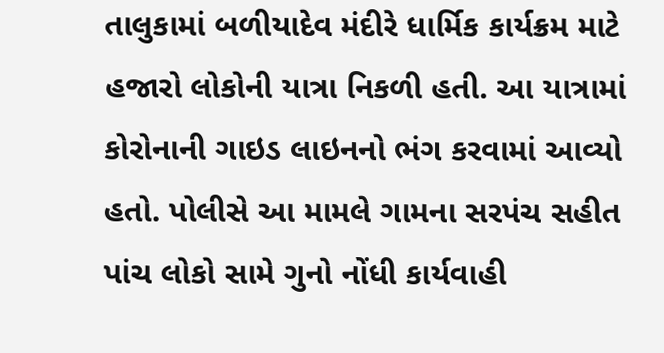તાલુકામાં બળીયાદેવ મંદીરે ધાર્મિક કાર્યક્રમ માટે હજારો લોકોની યાત્રા નિકળી હતી. આ યાત્રામાં કોરોનાની ગાઇડ લાઇનનો ભંગ કરવામાં આવ્યો હતો. પોલીસે આ મામલે ગામના સરપંચ સહીત પાંચ લોકો સામે ગુનો નોંધી કાર્યવાહી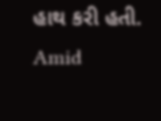હાથ કરી હતી.
Amid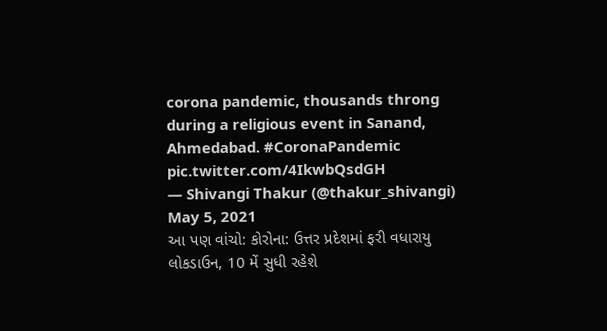corona pandemic, thousands throng during a religious event in Sanand, Ahmedabad. #CoronaPandemic pic.twitter.com/4IkwbQsdGH
— Shivangi Thakur (@thakur_shivangi) May 5, 2021
આ પણ વાંચો: કોરોના: ઉત્તર પ્રદેશમાં ફરી વધારાયુ લોકડાઉન, 10 મેં સુધી રહેશે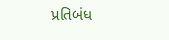પ્રતિબંધ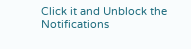Click it and Unblock the Notifications